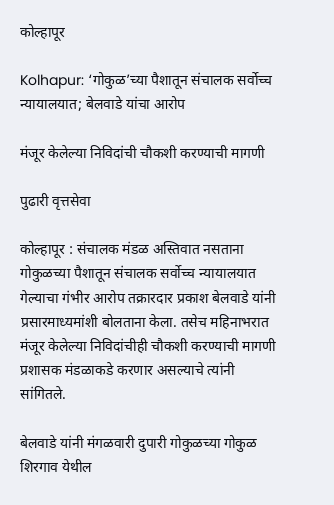कोल्हापूर

Kolhapur: ‘गोकुळ‌’च्या पैशातून संचालक सर्वोच्च न्यायालयात; बेलवाडे यांचा आरोप

मंजूर केलेल्या निविदांची चौकशी करण्याची मागणी

पुढारी वृत्तसेवा

कोल्हापूर : संचालक मंडळ अस्तिवात नसताना गोकुळच्या पैशातून संचालक सर्वोच्च न्यायालयात गेल्याचा गंभीर आरोप तक्रारदार प्रकाश बेलवाडे यांनी प्रसारमाध्यमांशी बोलताना केला. तसेच महिनाभरात मंजूर केलेल्या निविदांचीही चौकशी करण्याची मागणी प्रशासक मंडळाकडे करणार असल्याचे त्यांनी सांगितले.

बेलवाडे यांनी मंगळवारी दुपारी गोकुळच्या गोकुळ शिरगाव येथील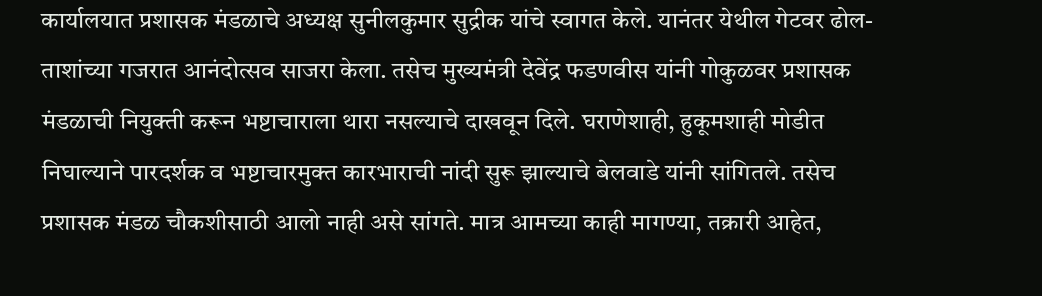कार्यालयात प्रशासक मंडळाचे अध्यक्ष सुनीलकुमार सुद्रीक यांचे स्वागत केले. यानंतर येथील गेटवर ढोल-ताशांच्या गजरात आनंदोत्सव साजरा केला. तसेच मुख्यमंत्री देवेंद्र फडणवीस यांनी गोकुळवर प्रशासक मंडळाची नियुक्ती करून भष्टाचाराला थारा नसल्याचे दाखवून दिले. घराणेशाही, हुकूमशाही मोडीत निघाल्याने पारदर्शक व भष्टाचारमुक्त कारभाराची नांदी सुरू झाल्याचे बेलवाडे यांनी सांगितले. तसेच प्रशासक मंडळ चौकशीसाठी आलो नाही असे सांगते. मात्र आमच्या काही मागण्या, तक्रारी आहेत,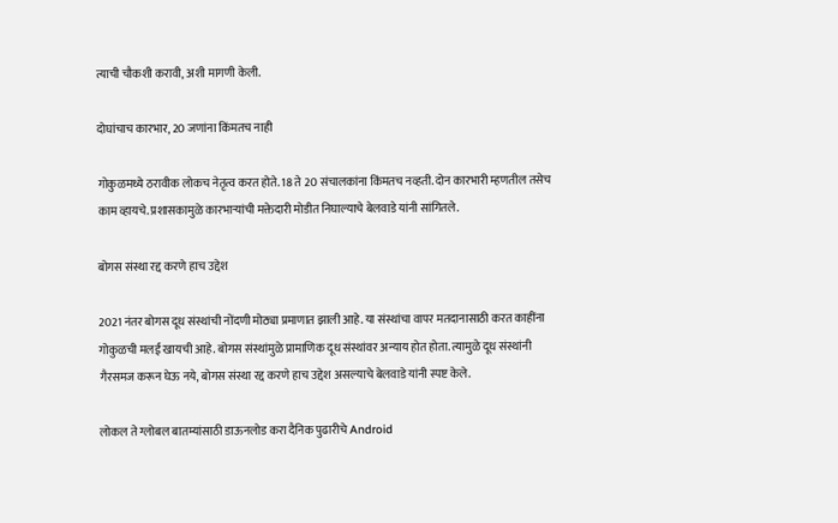त्याची चौकशी करावी, अशी मागणी केली.

दोघांचाच कारभार, 20 जणांना किंमतच नाही

गोकुळमध्ये ठरावीक लोकच नेतृत्व करत होते. 18 ते 20 संचालकांना किंमतच नव्हती. दोन कारभारी म्हणतील तसेच काम व्हायचे. प्रशासकामुळे कारभाऱ्यांची मक्तेदारी मोडीत निघाल्याचे बेलवाडे यांनी सांगितले.

बोगस संस्था रद्द करणे हाच उद्देश

2021 नंतर बोगस दूध संस्थांची नोंदणी मोठ्या प्रमाणात झाली आहे. या संस्थांचा वापर मतदानासाठी करत काहींना गोकुळची मलई खायची आहे. बोगस संस्थांमुळे प्रामाणिक दूध संस्थांवर अन्याय होत होता. त्यामुळे दूध संस्थांनी गैरसमज करून घेऊ नये, बोगस संस्था रद्द करणे हाच उद्देश असल्याचे बेलवाडे यांनी स्पष्ट केले.

लोकल ते ग्लोबल बातम्यांसाठी डाऊनलोड करा दैनिक पुढारीचे Android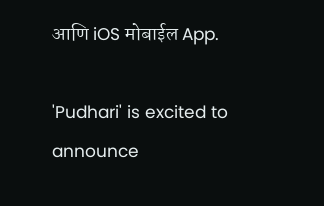आणि iOS मोबाईल App.

'Pudhari' is excited to announce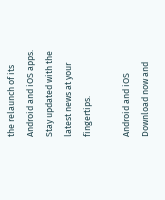the relaunch of its Android and iOS apps. Stay updated with the latest news at your fingertips.

Android and iOS Download now and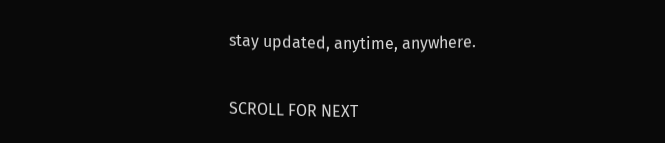stay updated, anytime, anywhere.

SCROLL FOR NEXT